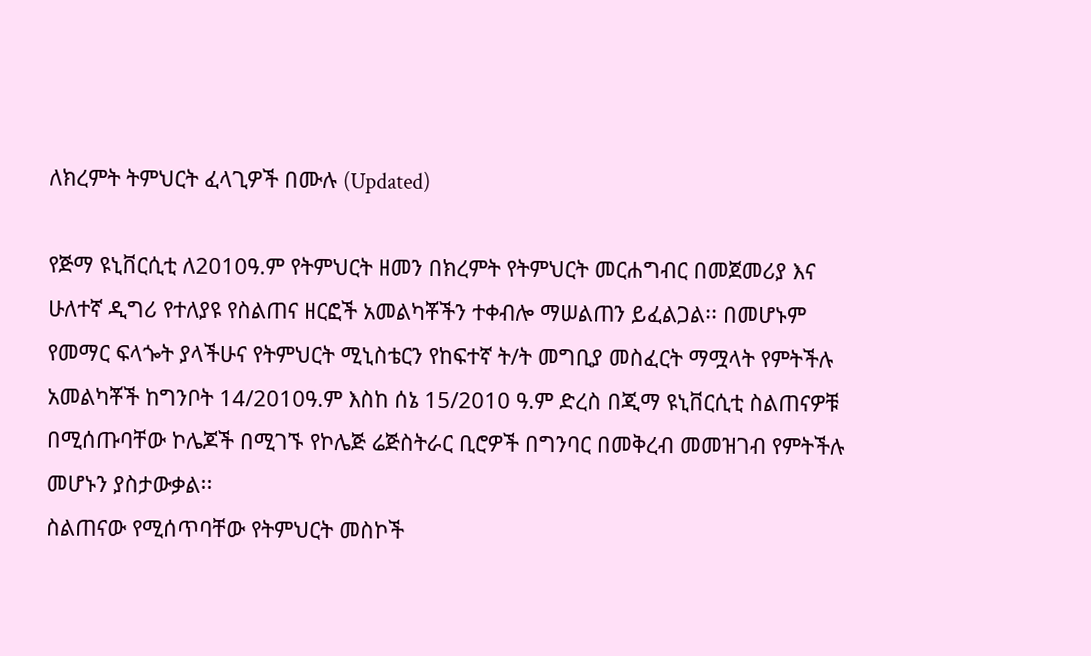ለክረምት ትምህርት ፈላጊዎች በሙሉ (Updated)

የጅማ ዩኒቨርሲቲ ለ2010ዓ.ም የትምህርት ዘመን በክረምት የትምህርት መርሐግብር በመጀመሪያ እና ሁለተኛ ዲግሪ የተለያዩ የስልጠና ዘርፎች አመልካቾችን ተቀብሎ ማሠልጠን ይፈልጋል፡፡ በመሆኑም የመማር ፍላጐት ያላችሁና የትምህርት ሚኒስቴርን የከፍተኛ ት/ት መግቢያ መስፈርት ማሟላት የምትችሉ አመልካቾች ከግንቦት 14/2010ዓ.ም እስከ ሰኔ 15/2010 ዓ.ም ድረስ በጂማ ዩኒቨርሲቲ ስልጠናዎቹ በሚሰጡባቸው ኮሌጆች በሚገኙ የኮሌጅ ሬጅስትራር ቢሮዎች በግንባር በመቅረብ መመዝገብ የምትችሉ መሆኑን ያስታውቃል፡፡
ስልጠናው የሚሰጥባቸው የትምህርት መስኮች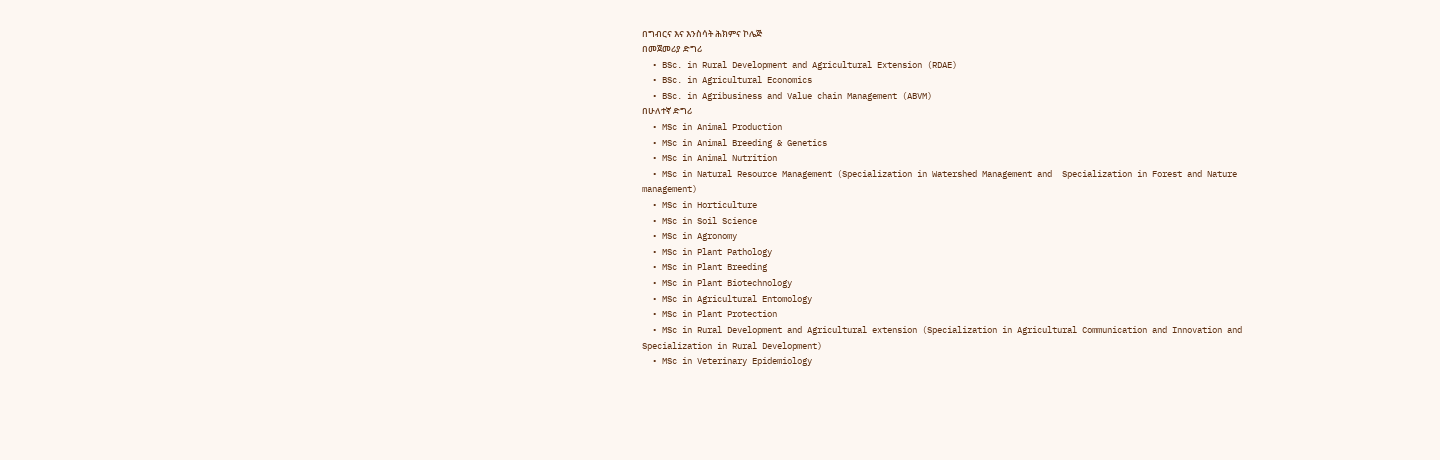በግብርና እና እንስሳት ሕክምና ኮሌጅ
በመጀመሪያ ድግሪ
  • BSc. in Rural Development and Agricultural Extension (RDAE)
  • BSc. in Agricultural Economics
  • BSc. in Agribusiness and Value chain Management (ABVM)
በሁለተኛ ድግሪ
  • MSc in Animal Production
  • MSc in Animal Breeding & Genetics
  • MSc in Animal Nutrition
  • MSc in Natural Resource Management (Specialization in Watershed Management and  Specialization in Forest and Nature management)
  • MSc in Horticulture
  • MSc in Soil Science
  • MSc in Agronomy
  • MSc in Plant Pathology
  • MSc in Plant Breeding
  • MSc in Plant Biotechnology
  • MSc in Agricultural Entomology
  • MSc in Plant Protection
  • MSc in Rural Development and Agricultural extension (Specialization in Agricultural Communication and Innovation and Specialization in Rural Development)
  • MSc in Veterinary Epidemiology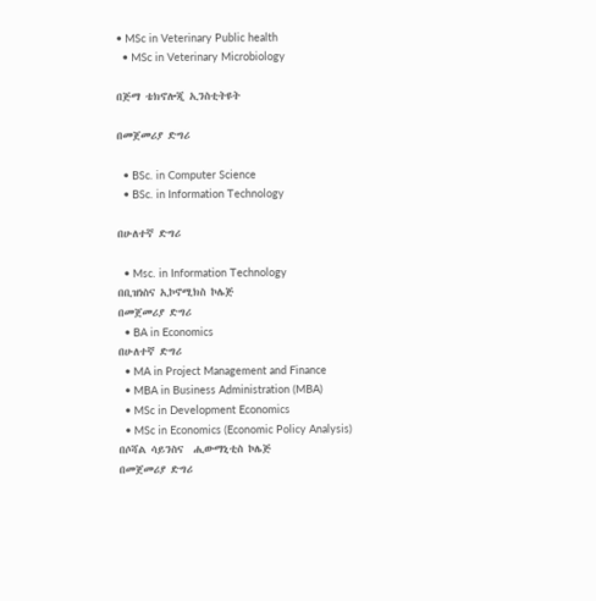• MSc in Veterinary Public health
  • MSc in Veterinary Microbiology

በጅማ ቴክኖሎጂ ኢንስቲትዩት

በመጀመሪያ ድግሪ

  • BSc. in Computer Science
  • BSc. in Information Technology

በሁለተኛ ድግሪ

  • Msc. in Information Technology
በቢዝነስና ኢኮኖሚክስ ኮሌጅ
በመጀመሪያ ድግሪ
  • BA in Economics
በሁለተኛ ድግሪ
  • MA in Project Management and Finance
  • MBA in Business Administration (MBA)
  • MSc in Development Economics
  • MSc in Economics (Economic Policy Analysis)
በሶሻል ሳይንስና  ሒውማኒቲስ ኮሌጅ
በመጀመሪያ ድግሪ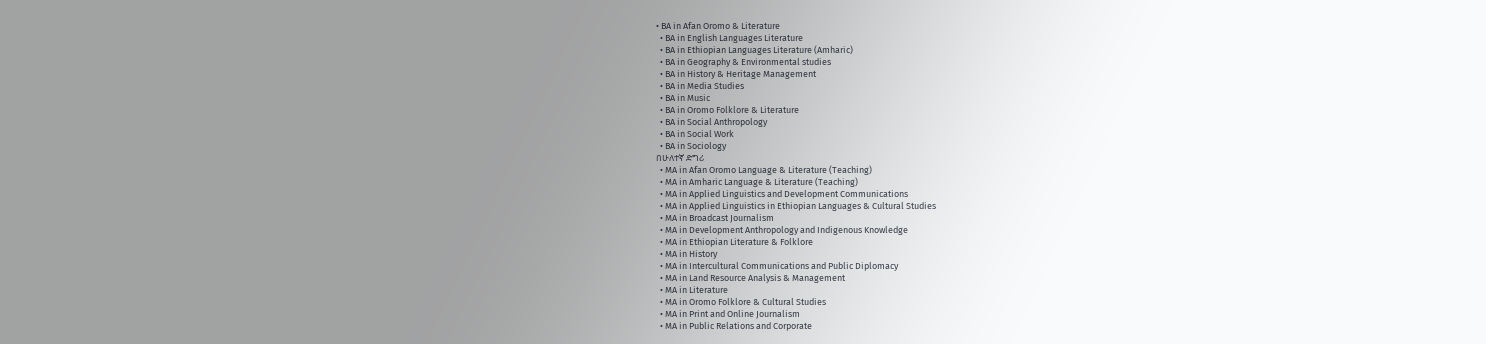• BA in Afan Oromo & Literature
  • BA in English Languages Literature
  • BA in Ethiopian Languages Literature (Amharic)
  • BA in Geography & Environmental studies
  • BA in History & Heritage Management
  • BA in Media Studies
  • BA in Music
  • BA in Oromo Folklore & Literature
  • BA in Social Anthropology
  • BA in Social Work
  • BA in Sociology
በሁለተኛ ድግሪ
  • MA in Afan Oromo Language & Literature (Teaching)
  • MA in Amharic Language & Literature (Teaching)
  • MA in Applied Linguistics and Development Communications
  • MA in Applied Linguistics in Ethiopian Languages & Cultural Studies
  • MA in Broadcast Journalism
  • MA in Development Anthropology and Indigenous Knowledge
  • MA in Ethiopian Literature & Folklore
  • MA in History
  • MA in Intercultural Communications and Public Diplomacy
  • MA in Land Resource Analysis & Management
  • MA in Literature
  • MA in Oromo Folklore & Cultural Studies
  • MA in Print and Online Journalism
  • MA in Public Relations and Corporate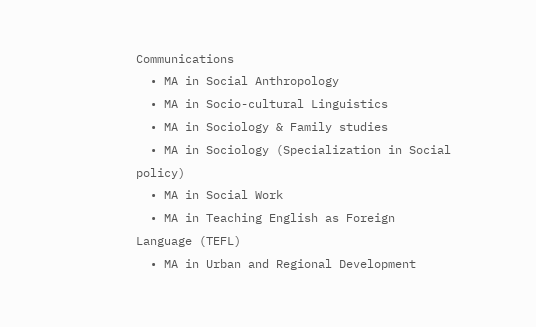Communications
  • MA in Social Anthropology
  • MA in Socio-cultural Linguistics
  • MA in Sociology & Family studies
  • MA in Sociology (Specialization in Social policy)
  • MA in Social Work
  • MA in Teaching English as Foreign Language (TEFL)
  • MA in Urban and Regional Development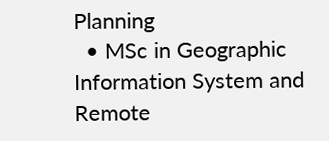Planning
  • MSc in Geographic Information System and Remote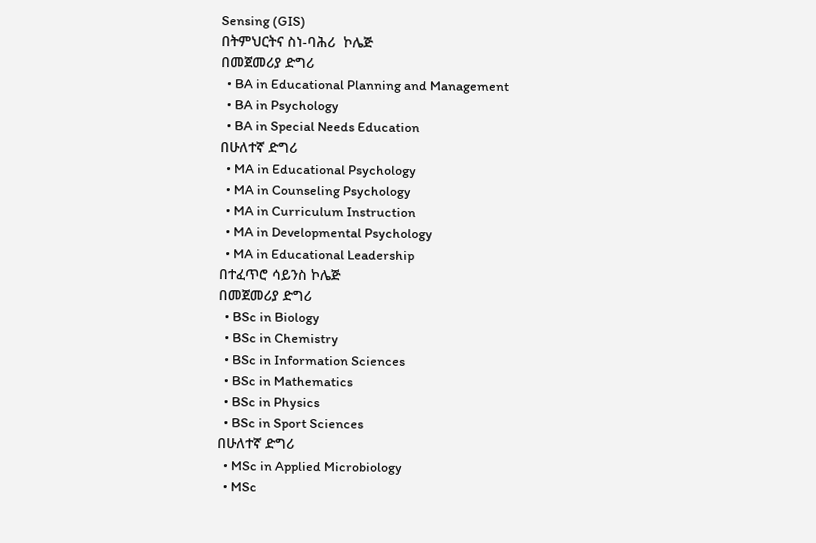Sensing (GIS)
በትምህርትና ስነ-ባሕሪ  ኮሌጅ
በመጀመሪያ ድግሪ
  • BA in Educational Planning and Management
  • BA in Psychology
  • BA in Special Needs Education
በሁለተኛ ድግሪ
  • MA in Educational Psychology
  • MA in Counseling Psychology
  • MA in Curriculum Instruction
  • MA in Developmental Psychology
  • MA in Educational Leadership
በተፈጥሮ ሳይንስ ኮሌጅ
በመጀመሪያ ድግሪ
  • BSc in Biology
  • BSc in Chemistry
  • BSc in Information Sciences
  • BSc in Mathematics
  • BSc in Physics
  • BSc in Sport Sciences
በሁለተኛ ድግሪ
  • MSc in Applied Microbiology
  • MSc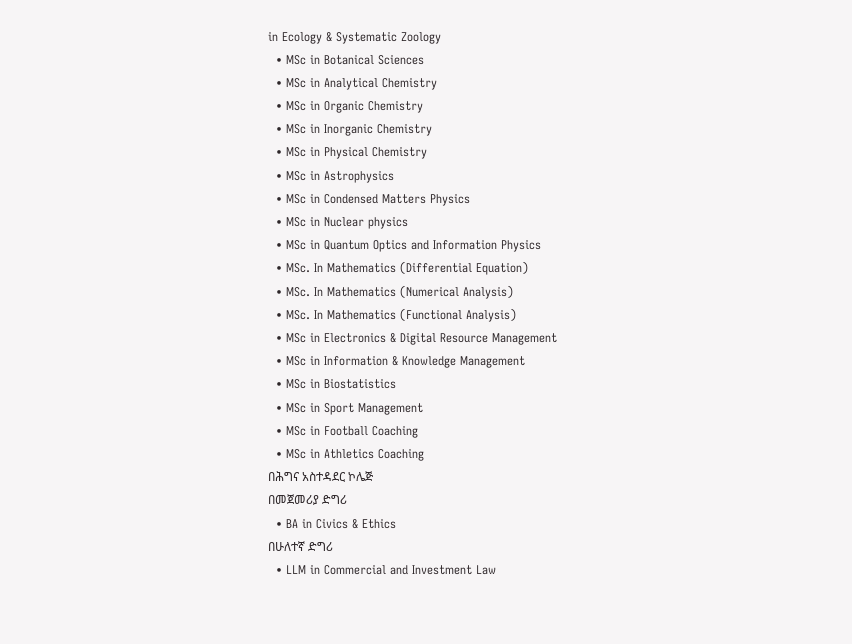in Ecology & Systematic Zoology
  • MSc in Botanical Sciences
  • MSc in Analytical Chemistry
  • MSc in Organic Chemistry
  • MSc in Inorganic Chemistry
  • MSc in Physical Chemistry
  • MSc in Astrophysics
  • MSc in Condensed Matters Physics
  • MSc in Nuclear physics
  • MSc in Quantum Optics and Information Physics
  • MSc. In Mathematics (Differential Equation)
  • MSc. In Mathematics (Numerical Analysis)
  • MSc. In Mathematics (Functional Analysis)
  • MSc in Electronics & Digital Resource Management
  • MSc in Information & Knowledge Management
  • MSc in Biostatistics
  • MSc in Sport Management
  • MSc in Football Coaching
  • MSc in Athletics Coaching
በሕግና አስተዳደር ኮሌጅ
በመጀመሪያ ድግሪ
  • BA in Civics & Ethics
በሁለተኛ ድግሪ
  • LLM in Commercial and Investment Law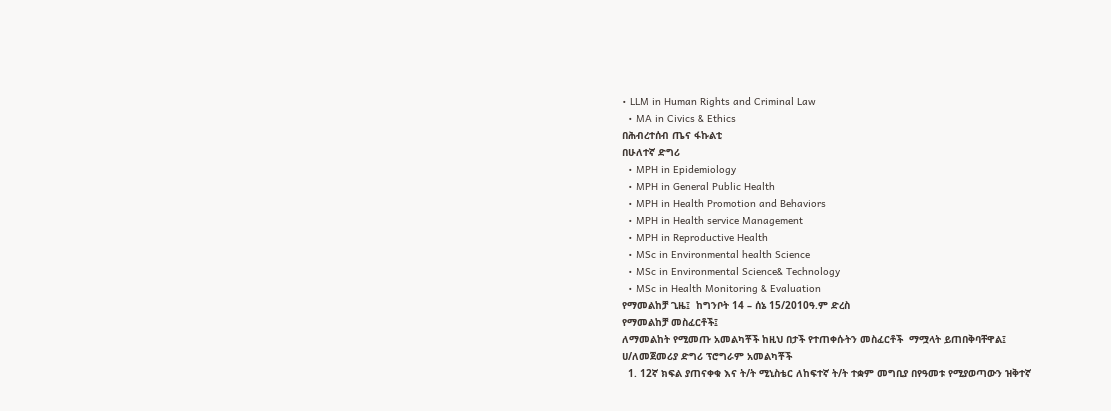• LLM in Human Rights and Criminal Law
  • MA in Civics & Ethics
በሕብረተሰብ ጤና ፋኩልቲ
በሁለተኛ ድግሪ
  • MPH in Epidemiology
  • MPH in General Public Health
  • MPH in Health Promotion and Behaviors
  • MPH in Health service Management
  • MPH in Reproductive Health
  • MSc in Environmental health Science
  • MSc in Environmental Science& Technology
  • MSc in Health Monitoring & Evaluation
የማመልከቻ ጊዜ፤  ከግንቦት 14 – ሰኔ 15/2010ዓ.ም ድረስ
የማመልከቻ መስፈርቶች፤
ለማመልከት የሚመጡ አመልካቾች ከዚህ በታች የተጠቀሱትን መስፈርቶች  ማሟላት ይጠበቅባቸዋል፤
ሀ/ለመጀመሪያ ድግሪ ፕሮግራም አመልካቾች
  1. 12ኛ ክፍል ያጠናቀቁ እና ት/ት ሚኒስቴር ለከፍተኛ ት/ት ተቋም መግቢያ በየዓመቱ የሚያወጣውን ዝቅተኛ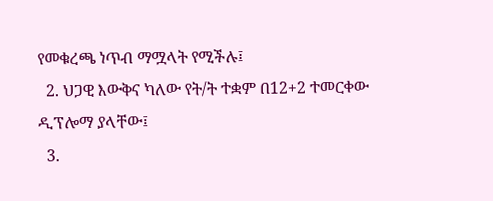የመቁረጫ ነጥብ ማሟላት የሚችሉ፤
  2. ህጋዊ እውቅና ካለው የት/ት ተቋም በ12+2 ተመርቀው ዲፕሎማ ያላቸው፤
  3.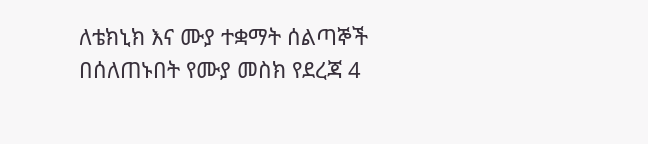ለቴክኒክ እና ሙያ ተቋማት ሰልጣኞች በሰለጠኑበት የሙያ መስክ የደረጃ 4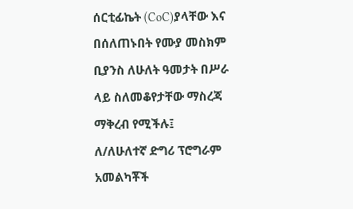ሰርቲፊኬት (CoC)ያላቸው እና በሰለጠኑበት የሙያ መስክም ቢያንስ ለሁለት ዓመታት በሥራ ላይ ስለመቆየታቸው ማስረጃ ማቅረብ የሚችሉ፤
ለ/ለሁለተኛ ድግሪ ፕሮግራም አመልካቾች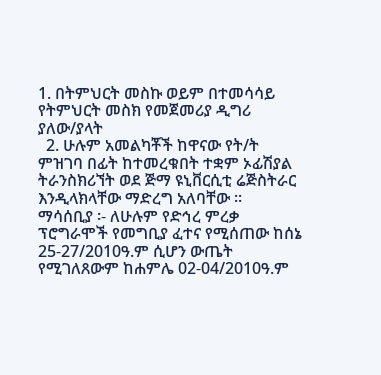1. በትምህርት መስኩ ወይም በተመሳሳይ የትምህርት መስክ የመጀመሪያ ዲግሪ ያለው/ያላት
  2. ሁሉም አመልካቾች ከዋናው የት/ት ምዝገባ በፊት ከተመረቁበት ተቋም ኦፊሽያል ትራንስክሪኘት ወደ ጅማ ዩኒቨርሲቲ ሬጅስትራር እንዲላክላቸው ማድረግ አለባቸው ፡፡
ማሳሰቢያ ፡- ለሁሉም የድኅረ ምረቃ ፕሮግራሞች የመግቢያ ፈተና የሚሰጠው ከሰኔ 25-27/2010ዓ.ም ሲሆን ውጤት የሚገለጸውም ከሐምሌ 02-04/2010ዓ.ም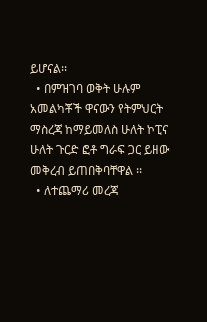ይሆናል፡፡
  • በምዝገባ ወቅት ሁሉም አመልካቾች ዋናውን የትምህርት ማስረጃ ከማይመለስ ሁለት ኮፒና ሁለት ጉርድ ፎቶ ግራፍ ጋር ይዘው መቅረብ ይጠበቅባቸዋል ፡፡
  • ለተጨማሪ መረጃ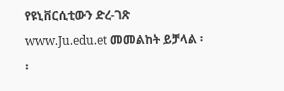የዩኒቨርሲቲውን ድረ-ገጽ www.Ju.edu.et መመልከት ይቻላል ፡፡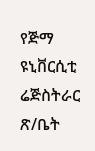የጅማ ዩኒቨርሲቲ ሬጅስትራር ጽ/ቤት